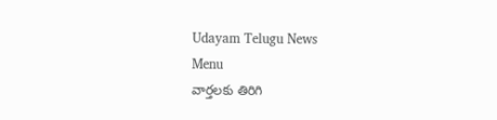Udayam Telugu News
Menu
వార్తలకు తిరిగి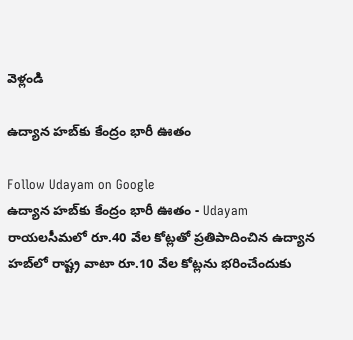వెళ్లండి

ఉద్యాన హబ్‌కు కేంద్రం భారీ ఊతం

Follow Udayam on Google
ఉద్యాన హబ్‌కు కేంద్రం భారీ ఊతం - Udayam
రాయలసీమలో రూ.40 వేల కోట్లతో ప్రతిపాదించిన ఉద్యాన హబ్‌లో రాష్ట్ర వాటా రూ.10 వేల కోట్లను భరించేందుకు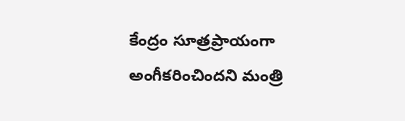కేంద్రం సూత్రప్రాయంగా అంగీకరించిందని మంత్రి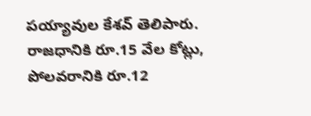పయ్యావుల కేశవ్‌ తెలిపారు. రాజధానికి రూ.15 వేల కోట్లు, పోలవరానికి రూ.12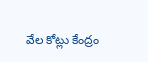వేల కోట్లు కేంద్రం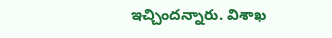ఇచ్చిందన్నారు. విశాఖ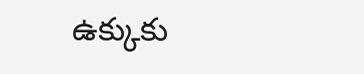ఉక్కుకు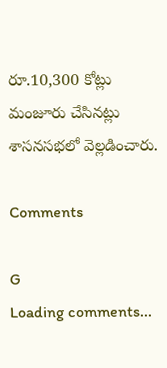రూ.10,300 కోట్లు మంజూరు చేసినట్లు శాసనసభలో వెల్లడించారు.

Comments

G
Loading comments...